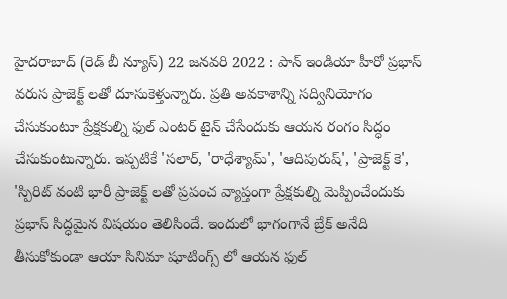హైదరాబాద్ (రెడ్ బీ న్యూస్) 22 జనవరి 2022 : పాన్ ఇండియా హీరో ప్రభాస్ వరుస ప్రాజెక్ట్ లతో దూసుకెళ్తున్నారు. ప్రతి అవకాశాన్ని సద్వినియోగం చేసుకుంటూ ప్రేక్షకుల్ని ఫుల్ ఎంటర్ టైన్ చేసేందుకు ఆయన రంగం సిద్ధం చేసుకుంటున్నారు. ఇప్పటికే 'సలార్, 'రాధేశ్యామ్', 'ఆదిపురుష్', 'ప్రాజెక్ట్ కె', 'స్పిరిట్ వంటి భారీ ప్రాజెక్ట్ లతో ప్రపంచ వ్యాప్తంగా ప్రేక్షకుల్ని మెప్పించేందుకు ప్రభాస్ సిద్ధమైన విషయం తెలిసిందే. ఇందులో భాగంగానే బ్రేక్ అనేది తీసుకోకుండా ఆయా సినిమా షూటింగ్స్ లో ఆయన ఫుల్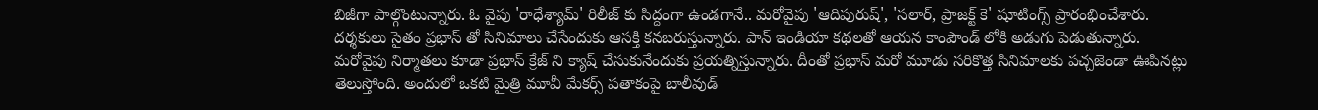బిజీగా పాల్గొంటున్నారు. ఓ వైపు 'రాధేశ్యామ్' రిలీజ్ కు సిద్దంగా ఉండగానే.. మరోవైపు 'ఆదిపురుష్', 'సలార్, ప్రాజక్ట్ కె' షూటింగ్స్ ప్రారంభించేశారు. దర్శకులు సైతం ప్రభాస్ తో సినిమాలు చేసేందుకు ఆసక్తి కనబరుస్తున్నారు. పాన్ ఇండియా కథలతో ఆయన కాంపౌండ్ లోకి అడుగు పెడుతున్నారు. మరోవైపు నిర్మాతలు కూడా ప్రభాస్ క్రేజ్ ని క్యాష్ చేసుకునేందుకు ప్రయత్నిస్తున్నారు. దీంతో ప్రభాస్ మరో మూడు సరికొత్త సినిమాలకు పచ్చజెండా ఊపినట్లు తెలుస్తోంది. అందులో ఒకటి మైత్రి మూవీ మేకర్స్ పతాకంపై బాలీవుడ్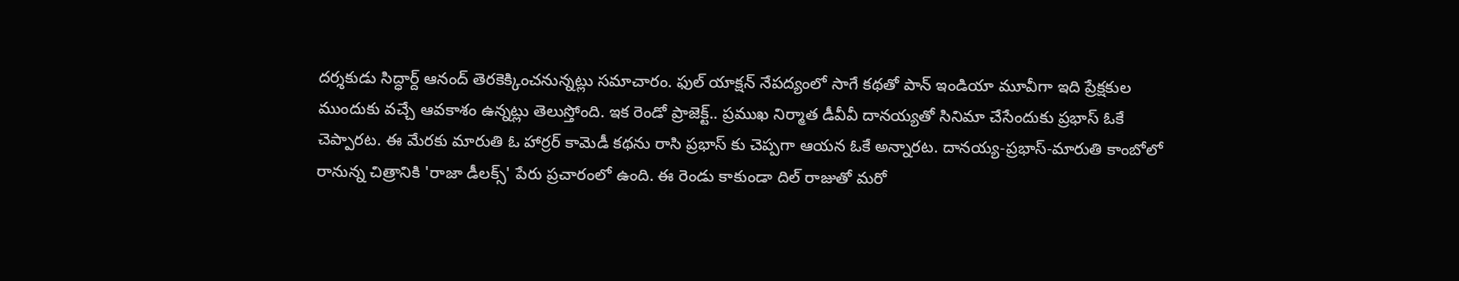దర్శకుడు సిద్ధార్ద్ ఆనంద్ తెరకెక్కించనున్నట్లు సమాచారం. ఫుల్ యాక్షన్ నేపద్యంలో సాగే కథతో పాన్ ఇండియా మూవీగా ఇది ప్రేక్షకుల ముందుకు వచ్చే ఆవకాశం ఉన్నట్లు తెలుస్తోంది. ఇక రెండో ప్రాజెక్ట్.. ప్రముఖ నిర్మాత డీవీవీ దానయ్యతో సినిమా చేసేందుకు ప్రభాస్ ఓకే చెప్పారట. ఈ మేరకు మారుతి ఓ హార్రర్ కామెడీ కథను రాసి ప్రభాస్ కు చెప్పగా ఆయన ఓకే అన్నారట. దానయ్య-ప్రభాస్-మారుతి కాంబోలో రానున్న చిత్రానికి 'రాజా డీలక్స్' పేరు ప్రచారంలో ఉంది. ఈ రెండు కాకుండా దిల్ రాజుతో మరో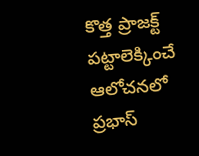కొత్త ప్రాజక్ట్ పట్టాలెక్కించే ఆలోచనలో ప్రభాస్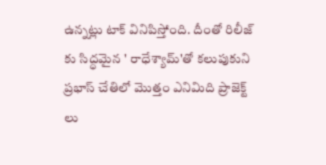ఉన్నట్లు టాక్ వినిపిస్తోంది. దీంతో రిలీజ్ కు సిద్ధమైన ' రాధేశ్యామ్'తో కలుపుకుని ప్రభాస్ చేతిలో మొత్తం ఎనిమిది ప్రాజెక్ట్ లు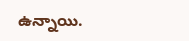ఉన్నాయి.